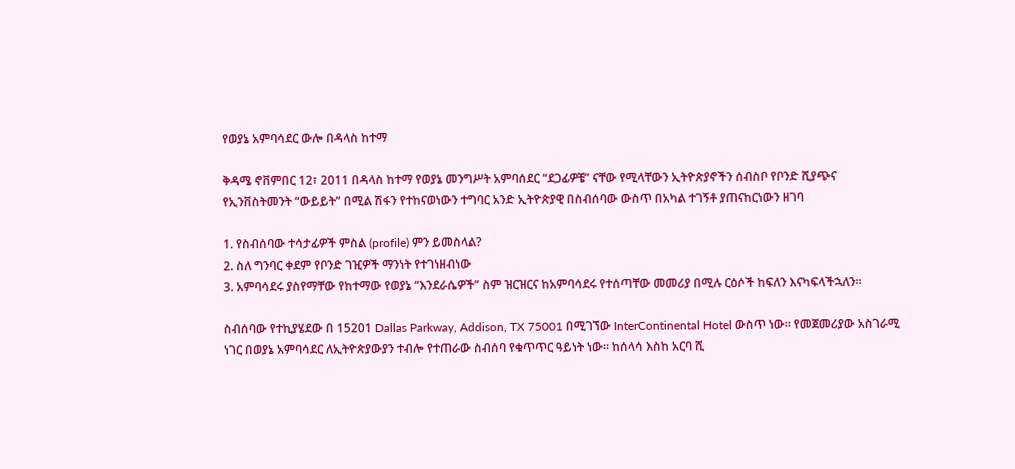የወያኔ አምባሳደር ውሎ በዳላስ ከተማ

ቅዳሜ ኖቨምበር 12፣ 2011 በዳላስ ከተማ የወያኔ መንግሥት አምባሰደር “ደጋፊዎቼ” ናቸው የሚላቸውን ኢትዮጵያኖችን ሰብስቦ የቦንድ ሺያጭና የኢንቨስትመንት “ውይይት” በሚል ሽፋን የተከናወነውን ተግባር አንድ ኢትዮጵያዊ በስብሰባው ውስጥ በአካል ተገኝቶ ያጠናከርነውን ዘገባ

1. የስብሰባው ተሳታፊዎች ምስል (profile) ምን ይመስላል?
2. ስለ ግንባር ቀደም የቦንድ ገዢዎች ማንነት የተገነዘብነው
3. አምባሳደሩ ያስየማቸው የከተማው የወያኔ “እንደራሴዎች” ስም ዝርዝርና ከአምባሳደሩ የተሰጣቸው መመሪያ በሚሉ ርዕሶች ከፍለን እናካፍላችኋለን።

ስብሰባው የተኪያሄደው በ 15201 Dallas Parkway, Addison, TX 75001 በሚገኘው InterContinental Hotel ውስጥ ነው። የመጀመሪያው አስገራሚ ነገር በወያኔ አምባሳደር ለኢትዮጵያውያን ተብሎ የተጠራው ስብሰባ የቁጥጥር ዓይነት ነው። ከሰላሳ እስከ አርባ ሺ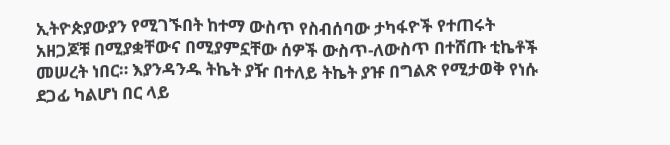ኢትዮጵያውያን የሚገኙበት ከተማ ውስጥ የስብሰባው ታካፋዮች የተጠሩት አዘጋጆቹ በሚያቋቸውና በሚያምኗቸው ሰዎች ውስጥ-ለውስጥ በተሸጡ ቲኬቶች መሠረት ነበር። እያንዳንዱ ትኬት ያዥ በተለይ ትኬት ያዡ በግልጽ የሚታወቅ የነሱ ደጋፊ ካልሆነ በር ላይ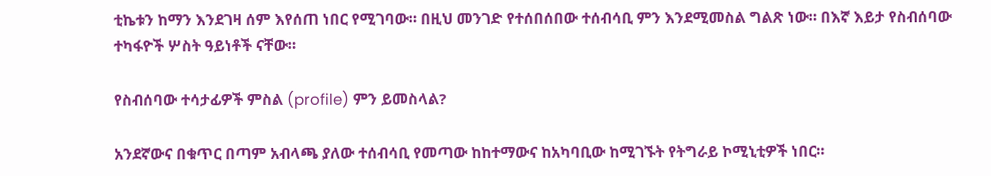ቲኬቱን ከማን እንደገዛ ሰም እየሰጠ ነበር የሚገባው። በዚህ መንገድ የተሰበሰበው ተሰብሳቢ ምን እንደሚመስል ግልጽ ነው። በእኛ እይታ የስብሰባው ተካፋዮች ሦስት ዓይነቶች ናቸው።

የስብሰባው ተሳታፊዎች ምስል (profile) ምን ይመስላል?

አንደኛውና በቁጥር በጣም አብላጫ ያለው ተሰብሳቢ የመጣው ከከተማውና ከአካባቢው ከሚገኙት የትግራይ ኮሚኒቲዎች ነበር።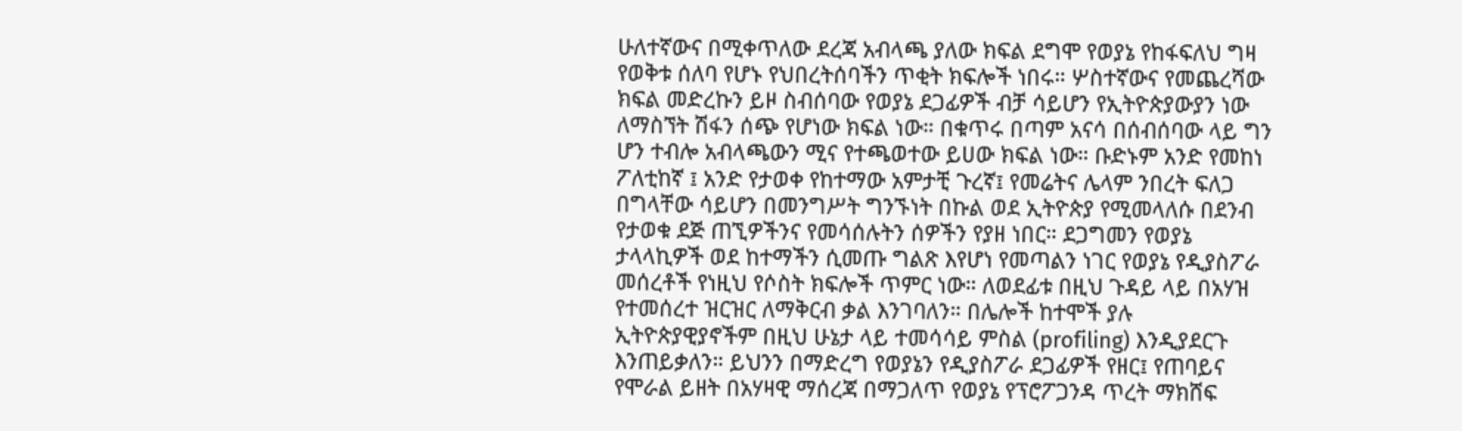ሁለተኛውና በሚቀጥለው ደረጃ አብላጫ ያለው ክፍል ደግሞ የወያኔ የከፋፍለህ ግዛ የወቅቱ ሰለባ የሆኑ የህበረትሰባችን ጥቂት ክፍሎች ነበሩ። ሦስተኛውና የመጨረሻው ክፍል መድረኩን ይዞ ስብሰባው የወያኔ ደጋፊዎች ብቻ ሳይሆን የኢትዮጵያውያን ነው ለማስኘት ሽፋን ሰጭ የሆነው ክፍል ነው። በቁጥሩ በጣም አናሳ በሰብሰባው ላይ ግን ሆን ተብሎ አብላጫውን ሚና የተጫወተው ይሀው ክፍል ነው። ቡድኑም አንድ የመከነ ፖለቲከኛ ፤ አንድ የታወቀ የከተማው አምታቺ ጉረኛ፤ የመሬትና ሌላም ንበረት ፍለጋ በግላቸው ሳይሆን በመንግሥት ግንኙነት በኩል ወደ ኢትዮጵያ የሚመላለሱ በደንብ የታወቁ ደጅ ጠኚዎችንና የመሳሰሉትን ሰዎችን የያዘ ነበር። ደጋግመን የወያኔ ታላላኪዎች ወደ ከተማችን ሲመጡ ግልጽ እየሆነ የመጣልን ነገር የወያኔ የዲያስፖራ መሰረቶች የነዚህ የሶስት ክፍሎች ጥምር ነው። ለወደፊቱ በዚህ ጉዳይ ላይ በአሃዝ የተመሰረተ ዝርዝር ለማቅርብ ቃል እንገባለን። በሌሎች ከተሞች ያሉ ኢትዮጵያዊያኖችም በዚህ ሁኔታ ላይ ተመሳሳይ ምስል (profiling) እንዲያደርጉ እንጠይቃለን። ይህንን በማድረግ የወያኔን የዲያስፖራ ደጋፊዎች የዘር፤ የጠባይና የሞራል ይዘት በአሃዛዊ ማሰረጃ በማጋለጥ የወያኔ የፕሮፖጋንዳ ጥረት ማክሸፍ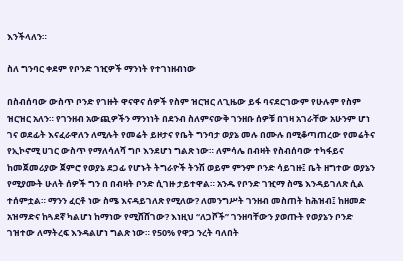እንችላለን።

ስለ ግንባር ቀደም የቦንድ ገዢዎች ማንነት የተገነዘብነው

በስብሰባው ውስጥ ቦንድ የገዙት ዋናዋና ሰዎች የስም ዝርዝር ለጊዜው ይፋ ባናደርገውም የሁሉም የስም ዝርዝር አለን። የገንዘብ አውጪዎችን ማንነነት በደንብ ስለምናውቅ ገንዘቡ ሰዎቹ በገዛ አገራቸው አሁንም ሆነ ገና ወደፊት እናፈራዋለን ለሚሉት የመሬት ይዞታና የቤት ግንባታ ወያኔ መሉ በሙሉ በሚቆጣጠረው የመሬትና የኢኮኖሚ ሀገር ውስጥ የማለሳለሻ ግቦ እንደሆነ ግልጽ ነው። ለምሳሌ በብዛት የስብሰባው ተካፋይና ከመጀመሪያው ጀምሮ የወያኔ ደጋፊ የሆኑት ትግራዮች ትንሽ ወይም ምንም ቦንድ ሳይገዙ፤ ቤት ዘግተው ወያኔን የሚያሙት ሁለት ሰዎች ግን በ በብዛት ቦንድ ሲገዙ ታይተዋል። አንዱ የቦንድ ገዢማ ስሜ እንዳይገለጽ ሲል ተሰምቷል። ማንን ፈርቶ ነው ስሜ እናዳይገለጽ የሚለው? ለመንግሥት ገንዘብ መስጠት ከሕዝብ፤ ከዘመድ አዝማድና ከጓደኛ ካልሆነ ከማነው የሚሸሸገው? እነዚህ “ለጋሾች” ገንዘባቸውን ያወጡት የወያኔን ቦንድ ገዝተው ለማትረፍ እንዳልሆነ ግልጽ ነው። የ50% የዋጋ ንረት ባለበት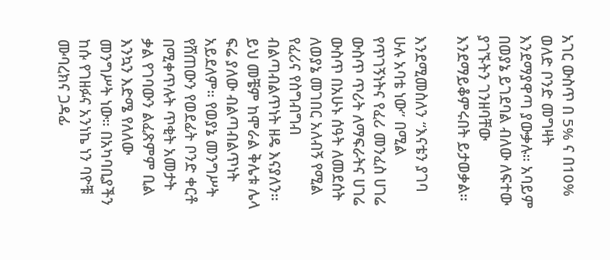አገር ውስጥ በ 5% ና በ10% ወለድ ቦንድ መግዛት እንደማያዋጣ ያውቃሉ። አባይም በወያኔ ይገደባል ብለው ለፍተው ያገኙትን ገንዘባቸው እንደማይቆምሩበት ይታወቃል።

እንደሚመስለን “እናቴን ያገባ ሁሉ አባቴ ነው” በሚል የጥገኝነትና የፈሪ መንፈስ ሀገሬ ውስጥ ጥሪት ለማፍራትና ሀገሬ ውስጥ በአሁኑ ሰዓት ለመደሰት ለወያኔ መገበር አለብኝ የሚል የፈሪና የስግብግብ ብልጣብልጥነት ዘዴ እናያለን። ይህ መቼም ከሞራል ቅሌቱ ሌላ ፍሬ ያለው ብልጣብልጥነት አይደለም። የወያኔ መንግሥት የሸጠውን የወደፊት ቦንድ ቀርቶ በሚቀጥሉት ጥቂት አመታት ቃል የገባውን ልፈጽምም ቢል እንኳን እድሜ የለለው መንግሥት ነው። በአካባቢያችን ከሱ የገዘፉና አንነኬ ነን ባዮቹ ሙባረክና ጋዳፊ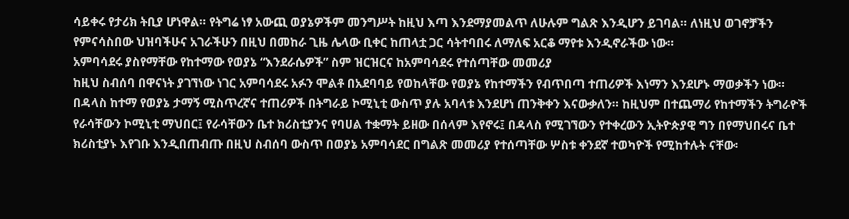ሳይቀሩ የታሪክ ትቢያ ሆነዋል። የትግሬ ነፃ አውጪ ወያኔዎችም መንግሥት ከዚህ እጣ እንደማያመልጥ ለሁሉም ግልጽ እንዲሆን ይገባል። ለነዚህ ወገኖቻችን የምናሳስበው ህዝባችሁና አገራችሁን በዚህ በመከራ ጊዜ ሌላው ቢቀር ከጠላቷ ጋር ሳትተባበሩ ለማለፍ አርቆ ማየቱ እንዲኖራችው ነው።
አምባሳደሩ ያስየማቸው የከተማው የወያኔ “እንደራሴዎች” ስም ዝርዝርና ከአምባሳደሩ የተሰጣቸው መመሪያ
ከዚህ ስብሰባ በዋናነት ያገኘነው ነገር አምባሳደሩ አፉን ሞልቶ በአደባባይ የወከላቸው የወያኔ የከተማችን የብጥበጣ ተጠሪዎች እነማን እንደሆኑ ማወቃችን ነው። በዳላስ ከተማ የወያኔ ታማኝ ሚስጥረኛና ተጠሪዎች በትግራይ ኮሚኒቲ ውስጥ ያሉ አባላቱ እንደሆነ ጠንቅቀን እናውቃለን። ከዚህም በተጨማሪ የከተማችን ትግራዮች የራሳቸውን ኮሚኒቲ ማህበር፤ የራሳቸውን ቤተ ክሪስቲያንና የባሀል ተቋማት ይዘው በሰላም እየኖሩ፤ በዳላስ የሚገኘውን የተቀረውን ኢትዮጵያዊ ግን በየማህበሩና ቤተ ክሪስቲያኑ እየገቡ እንዲበጠብጡ በዚህ ስብሰባ ውስጥ በወያኔ አምባሳደር በግልጽ መመሪያ የተሰጣቸው ሦስቱ ቀንደኛ ተወካዮች የሚከተሉት ናቸው፡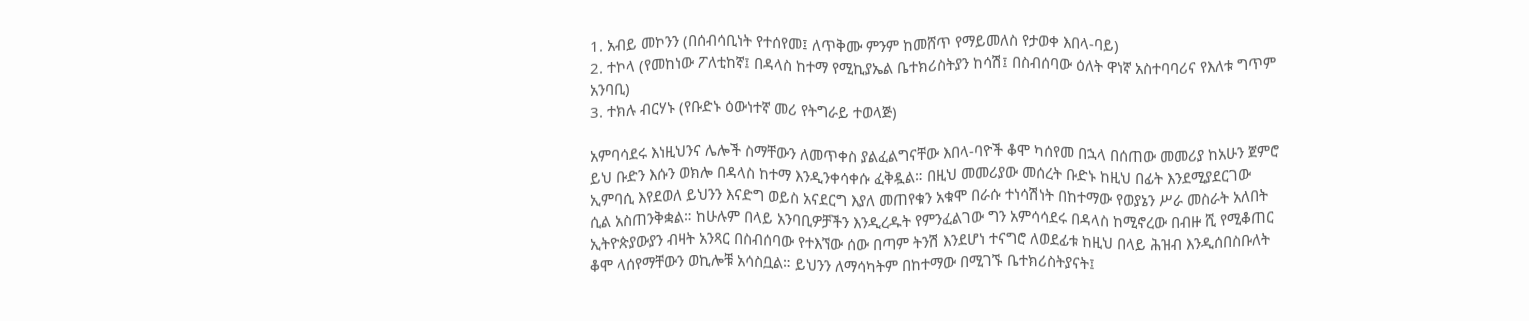1. አብይ መኮንን (በሰብሳቢነት የተሰየመ፤ ለጥቅሙ ምንም ከመሸጥ የማይመለስ የታወቀ እበላ-ባይ)
2. ተኮላ (የመከነው ፖለቲከኛ፤ በዳላስ ከተማ የሚኪያኤል ቤተክሪስትያን ከሳሽ፤ በስብሰባው ዕለት ዋነኛ አስተባባሪና የእለቱ ግጥም አንባቢ)
3. ተክሉ ብርሃኑ (የቡድኑ ዕውነተኛ መሪ የትግራይ ተወላጅ)

አምባሳደሩ እነዚህንና ሌሎች ስማቸውን ለመጥቀስ ያልፈልግናቸው እበላ-ባዮች ቆሞ ካሰየመ በኋላ በሰጠው መመሪያ ከአሁን ጀምሮ ይህ ቡድን እሱን ወክሎ በዳላስ ከተማ እንዲንቀሳቀሱ ፈቅዷል። በዚህ መመሪያው መሰረት ቡድኑ ከዚህ በፊት እንደሚያደርገው ኢምባሲ እየደወለ ይህንን እናድግ ወይስ አናደርግ እያለ መጠየቁን አቁሞ በራሱ ተነሳሽነት በከተማው የወያኔን ሥራ መስራት አለበት ሲል አስጠንቅቋል። ከሁሉም በላይ አንባቢዎቻችን እንዲረዱት የምንፈልገው ግን አምሳሳደሩ በዳላስ ከሚኖረው በብዙ ሺ የሚቆጠር ኢትዮጵያውያን ብዛት አንጻር በስብሰባው የተእኘው ሰው በጣም ትንሽ እንደሆነ ተናግሮ ለወደፊቱ ከዚህ በላይ ሕዝብ እንዲሰበስቡለት ቆሞ ላሰየማቸውን ወኪሎቹ አሳስቧል። ይህንን ለማሳካትም በከተማው በሚገኙ ቤተክሪስትያናት፤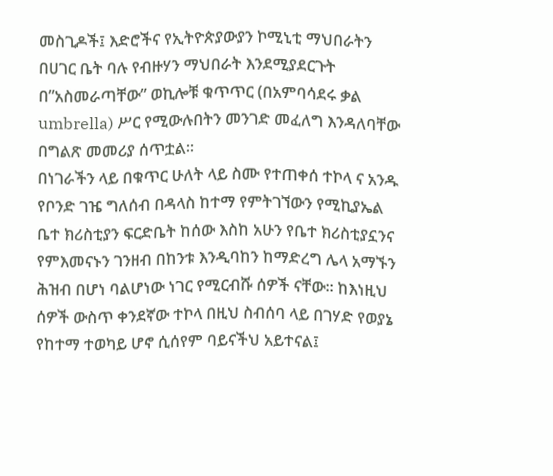መስጊዶች፤ እድሮችና የኢትዮጵያውያን ኮሚኒቲ ማህበራትን በሀገር ቤት ባሉ የብዙሃን ማህበራት እንደሚያደርጉት በ”አስመራጣቸው” ወኪሎቹ ቁጥጥር (በአምባሳደሩ ቃል umbrella) ሥር የሚውሉበትን መንገድ መፈለግ እንዳለባቸው በግልጽ መመሪያ ሰጥቷል።
በነገራችን ላይ በቁጥር ሁለት ላይ ስሙ የተጠቀሰ ተኮላ ና አንዱ የቦንድ ገዤ ግለሰብ በዳላስ ከተማ የምትገኘውን የሚኪያኤል ቤተ ክሪስቲያን ፍርድቤት ከሰው እስከ አሁን የቤተ ክሪስቲያኗንና የምእመናኑን ገንዘብ በከንቱ እንዲባከን ከማድረግ ሌላ አማኙን ሕዝብ በሆነ ባልሆነው ነገር የሚርብሹ ሰዎች ናቸው። ከእነዚህ ሰዎች ውስጥ ቀንደኛው ተኮላ በዚህ ስብሰባ ላይ በገሃድ የወያኔ የከተማ ተወካይ ሆኖ ሲሰየም ባይናችህ አይተናል፤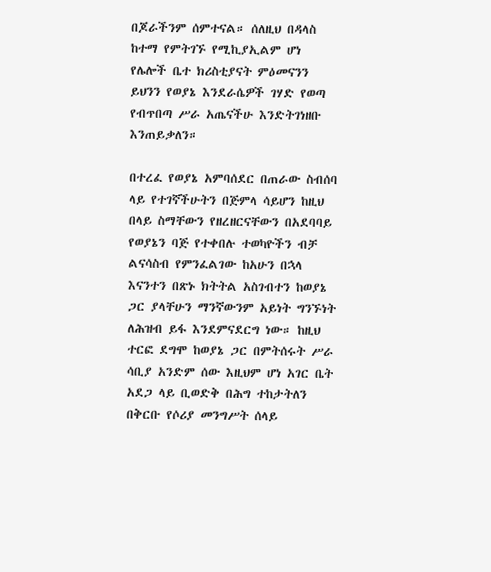በጆራችንም ሰምተናል። ሰለዚህ በዳላስ ከተማ የምትገኙ የሚኪያኢልም ሆነ የሌሎች ቤተ ክሪስቲያናት ምዕመናንን ይህንን የወያኔ እንደራሴዎች ገሃድ የወጣ የብጥበጣ ሥራ አጤናችሁ እንድትገነዘቡ እንጠይቃለን።

በተረፈ የወያኔ አምባሰደር በጠራው ስብሰባ ላይ የተገኛችሁትን በጅምላ ሳይሆን ከዚህ በላይ ስማቸውን የዘረዘርናቸውን በአደባባይ የወያኔን ባጅ የተቀበሉ ተወካዮችን ብቻ ልናሳስብ የምንፈልገው ከአሁን በኋላ እናንተን በጽኑ ክትትል አስገብተን ከወያኔ ጋር ያላቸሁን ማንኛውንም አይነት ግንኙነት ለሕዝብ ይፋ እንደምናደርግ ነው። ከዚህ ተርፎ ደግሞ ከወያኔ ጋር በምትሰሩት ሥራ ሳቢያ አንድም ሰው እዚህም ሆነ አገር ቤት አደጋ ላይ ቢወድቅ በሕግ ተከታትለን በቅርቡ የሶሪያ መንግሥት ሰላይ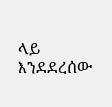ላይ እንደደረሰው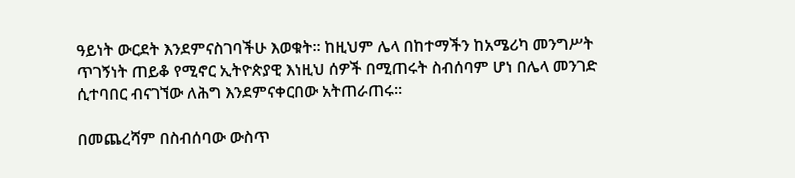ዓይነት ውርደት እንደምናስገባችሁ እወቁት። ከዚህም ሌላ በከተማችን ከአሜሪካ መንግሥት ጥገኝነት ጠይቆ የሚኖር ኢትዮጵያዊ እነዚህ ሰዎች በሚጠሩት ስብሰባም ሆነ በሌላ መንገድ ሲተባበር ብናገኘው ለሕግ እንደምናቀርበው አትጠራጠሩ።

በመጨረሻም በስብሰባው ውስጥ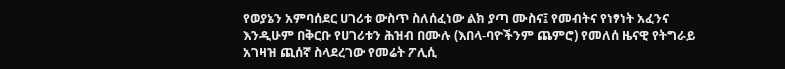የወያኔን አምባሰደር ሀገሪቱ ውስጥ ስለሰፈነው ልክ ያጣ ሙስና፤ የመብትና የነፃነት አፈንና እንዲሁም በቅርቡ የሀገሪቱን ሕዝብ በሙሉ (እበላ-ባዮችንም ጨምሮ) የመለሰ ዜናዊ የትግራይ አገዛዝ ጪሰኛ ስላደረገው የመሬት ፖሊሲ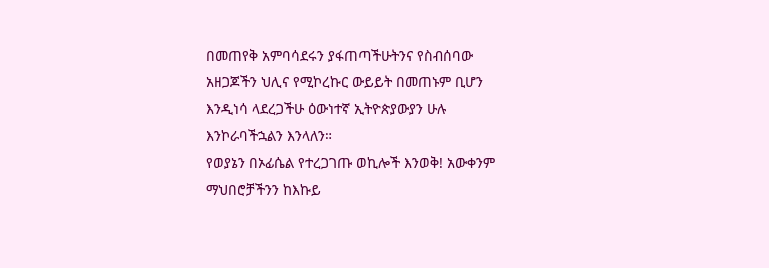በመጠየቅ አምባሳደሩን ያፋጠጣችሁትንና የስብሰባው አዘጋጆችን ህሊና የሚኮረኩር ውይይት በመጠኑም ቢሆን እንዲነሳ ላደረጋችሁ ዕውነተኛ ኢትዮጵያውያን ሁሉ እንኮራባችኋልን እንላለን።
የወያኔን በኦፊሴል የተረጋገጡ ወኪሎች እንወቅ! አውቀንም ማህበሮቻችንን ከእኩይ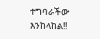ተግባራችው እንከላከል!!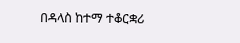በዳላስ ከተማ ተቆርቋሪ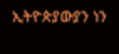ኢትዮጵያውያን ነን